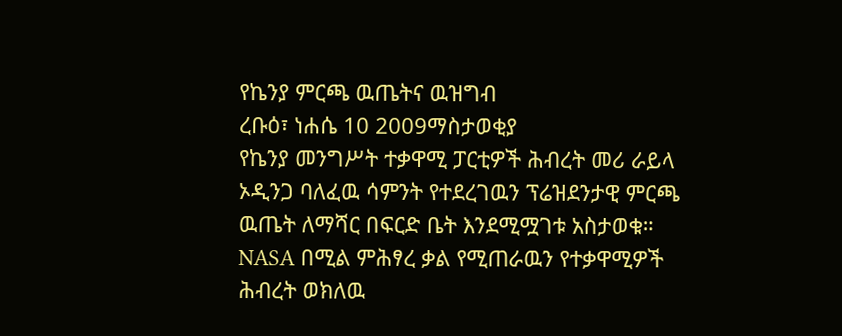የኬንያ ምርጫ ዉጤትና ዉዝግብ
ረቡዕ፣ ነሐሴ 10 2009ማስታወቂያ
የኬንያ መንግሥት ተቃዋሚ ፓርቲዎች ሕብረት መሪ ራይላ ኦዲንጋ ባለፈዉ ሳምንት የተደረገዉን ፕሬዝደንታዊ ምርጫ ዉጤት ለማሻር በፍርድ ቤት እንደሚሟገቱ አስታወቁ። NASA በሚል ምሕፃረ ቃል የሚጠራዉን የተቃዋሚዎች ሕብረት ወክለዉ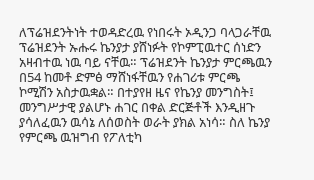ለፕሬዝደንትነት ተወዳድረዉ የነበሩት ኦዲንጋ ባላጋራቸዉ ፕሬዝደንት ኡሑሩ ኬንያታ ያሸነፉት የኮምፒዉተር ሰነድን አዛብተዉ ነዉ ባይ ናቸዉ። ፕሬዝደንት ኬንያታ ምርጫዉን በ54 ከመቶ ድምፅ ማሸነፋቸዉን የሐገሪቱ ምርጫ ኮሚሽን አስታዉቋል። በተያየዘ ዜና የኬንያ መንግስት፤ መንግሥታዊ ያልሆኑ ሐገር በቀል ድርጅቶች እንዲዘጉ ያሳለፈዉን ዉሳኔ ለሰወስት ወራት ያክል አነሳ። ስለ ኬንያ የምርጫ ዉዝግብ የፖለቲካ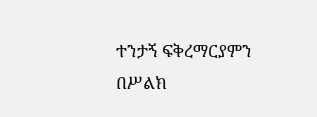ተንታኝ ፍቅረማርያምን በሥልክ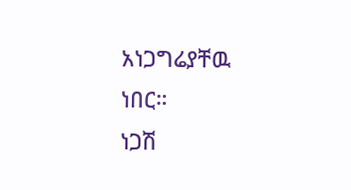አነጋግሬያቸዉ ነበር።
ነጋሽ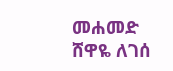መሐመድ
ሸዋዬ ለገሰ